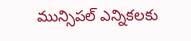మున్సిపల్‌ ఎన్నికలకు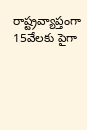రాష్ట్రవ్యాప్తంగా 15వేలకు పైగా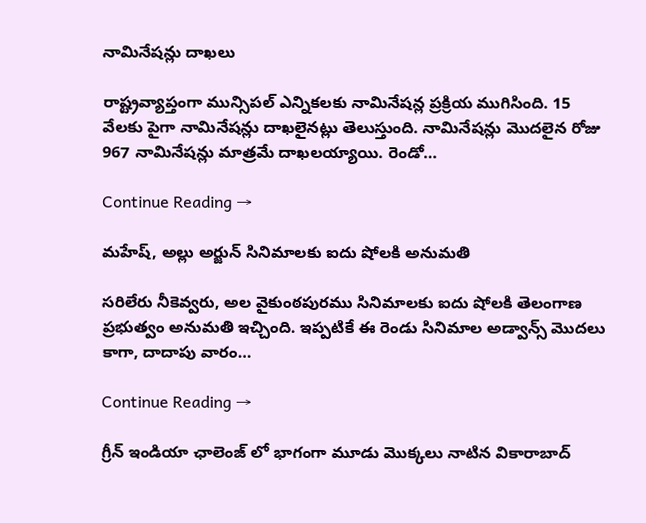నామినేషన్లు దాఖలు

రాష్ట్రవ్యాప్తంగా మున్సిపల్‌ ఎన్నికలకు నామినేషన్ల ప్రక్రియ ముగిసింది. 15 వేలకు పైగా నామినేషన్లు దాఖలైనట్లు తెలుస్తుంది. నామినేషన్లు మొదలైన రోజు 967 నామినేషన్లు మాత్రమే దాఖలయ్యాయి. రెండో…

Continue Reading →

మ‌హేష్‌, అల్లు అర్జున్ సినిమాలకు ఐదు షోలకి అనుమ‌తి

స‌రిలేరు నీకెవ్వ‌రు, అల వైకుంఠ‌పుర‌ము సినిమాలకు ఐదు షోలకి తెలంగాణ ప్ర‌భుత్వం అనుమ‌తి ఇచ్చింది. ఇప్ప‌టికే ఈ రెండు సినిమాల అడ్వాన్స్ మొద‌లు కాగా, దాదాపు వారం…

Continue Reading →

గ్రీన్ ఇండియా ఛాలెంజ్ లో భాగంగా మూడు మొక్కలు నాటిన వికారాబాద్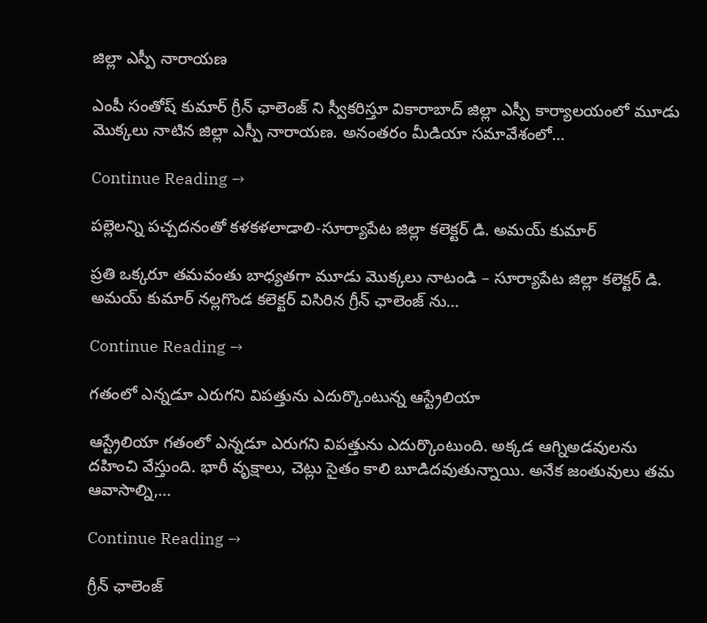జిల్లా ఎస్పీ నారాయణ

ఎంపీ సంతోష్ కుమార్ గ్రీన్ ఛాలెంజ్ ని స్వీకరిస్తూ వికారాబాద్ జిల్లా ఎస్పీ కార్యాలయంలో మూడు మొక్కలు నాటిన జిల్లా ఎస్పీ నారాయణ. అనంతరం మీడియా సమావేశంలో…

Continue Reading →

పల్లెలన్ని పచ్చదనంతో కళకళలాడాలి-సూర్యాపేట జిల్లా కలెక్టర్ డి. అమయ్ కుమార్

ప్రతి ఒక్కరూ తమవంతు బాధ్యతగా మూడు మొక్కలు నాటండి – సూర్యాపేట జిల్లా కలెక్టర్ డి. అమయ్ కుమార్ నల్లగొండ కలెక్టర్ విసిరిన గ్రీన్ ఛాలెంజ్ ను…

Continue Reading →

గతంలో ఎన్నడూ ఎరుగని విపత్తును ఎదుర్కొంటున్న ఆస్ట్రేలియా

ఆస్ట్రేలియా గతంలో ఎన్నడూ ఎరుగని విపత్తును ఎదుర్కొంటుంది. అక్కడ ఆగ్నిఅడవులను దహించి వేస్తుంది. భారీ వృక్షాలు, చెట్లు సైతం కాలి బూడిదవుతున్నాయి. అనేక జంతువులు తమ ఆవాసాల్ని,…

Continue Reading →

గ్రీన్ ఛాలెంజ్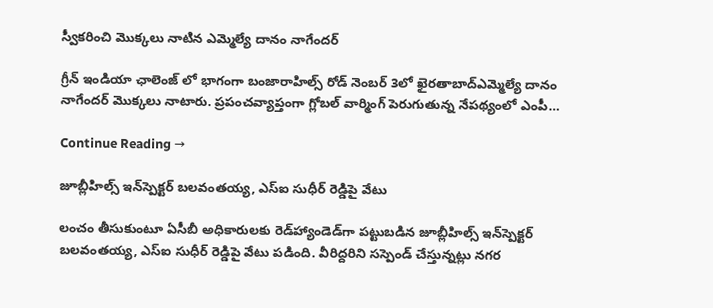స్వీకరించి మొక్కలు నాటిన ఎమ్మెల్యే దానం నాగేందర్

గ్రీన్ ఇండియా ఛాలెంజ్ లో భాగంగా బంజారాహిల్స్ రోడ్ నెంబర్ 3లో ఖైరతాబాద్ఎమ్మెల్యే దానం నాగేందర్ మొక్కలు నాటారు. ప్రపంచవ్యాప్తంగా గ్లోబల్ వార్మింగ్ పెరుగుతున్న నేపథ్యంలో ఎంపీ…

Continue Reading →

జూబ్లీహిల్స్‌ ఇన్‌స్పెక్టర్‌ బలవంతయ్య, ఎస్‌ఐ సుధీర్‌ రెడ్డిపై వేటు

లంచం తీసుకుంటూ ఏసీబీ అధికారులకు రెడ్‌హ్యాండెడ్‌గా పట్టుబడిన జూబ్లీహిల్స్‌ ఇన్‌స్పెక్టర్‌ బలవంతయ్య, ఎస్‌ఐ సుధీర్‌ రెడ్డిపై వేటు పడింది. వీరిద్దరిని సస్పెండ్‌ చేస్తున్నట్లు నగర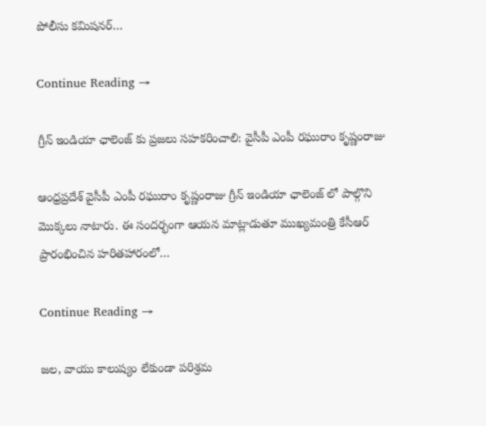పోలీసు కమిషనర్‌…

Continue Reading →

గ్రీన్ ఇండియా ఛాలెంజ్ కు ప్రజలు సహకరించాలి: వైసీపీ ఎంపీ రఘురాం కృష్ణంరాజు

ఆంధ్రప్రదేశ్ వైసీపీ ఎంపీ రఘురాం కృష్ణంరాజు గ్రీన్ ఇండియా ఛాలెంజ్ లో పాల్గొని మొక్కలు నాటారు. ఈ సందర్భంగా ఆయన మాట్లాడుతూ ముఖ్యమంత్రి కేసీఆర్ ప్రారంభించిన హరితహారంలో…

Continue Reading →

జల, వాయు కాలుష్యం లేకుండా పరిశ్రమ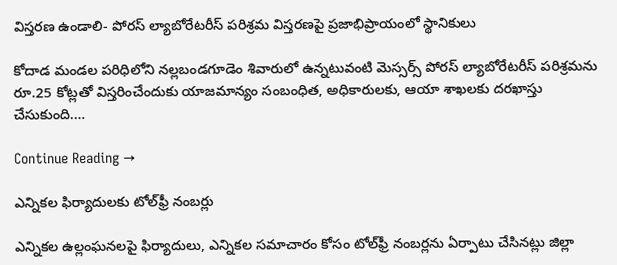విస్తరణ ఉండాలి- పోరస్ ల్యాబోరేటరీస్ పరిశ్రమ విస్తరణపై ప్రజాభిప్రాయంలో స్థానికులు

కోదాడ మండల పరిధిలోని నల్లబండగూడెం శివారులో ఉన్నటువంటి మెస్సర్స్ పోరస్ ల్యాబోరేటరీస్ పరిశ్రమను రూ.25 కోట్లతో విస్తరించేందుకు యాజమాన్యం సంబంధిత, అధికారులకు, ఆయా శాఖలకు దరఖాస్తు చేసుకుంది.…

Continue Reading →

ఎన్నికల ఫిర్యాదులకు టోల్‌ఫ్రీ నంబర్లు

ఎన్నికల ఉల్లంఘనలపై ఫిర్యాదులు, ఎన్నికల సమాచారం కోసం టోల్‌ఫ్రీ నంబర్లను ఏర్పాటు చేసినట్లు జిల్లా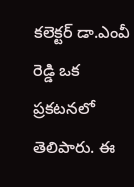కలెక్టర్‌ డా.ఎంవీ రెడ్డి ఒక ప్రకటనలో తెలిపారు. ఈ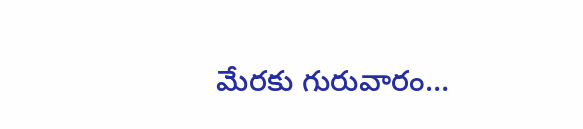మేరకు గురువారం…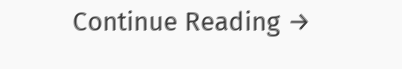Continue Reading →